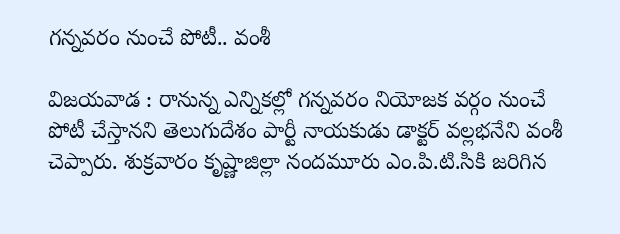గన్నవరం నుంచే పోటీ.. వంశీ

విజయవాడ : రానున్న ఎన్నికల్లో గన్నవరం నియోజక వర్గం నుంచే పోటీ చేస్తానని తెలుగుదేశం పార్టీ నాయకుడు డాక్టర్‌ వల్లభనేని వంశీ చెప్పారు. శుక్రవారం కృష్ణాజిల్లా నందమూరు ఎం.పి.టి.సికి జరిగిన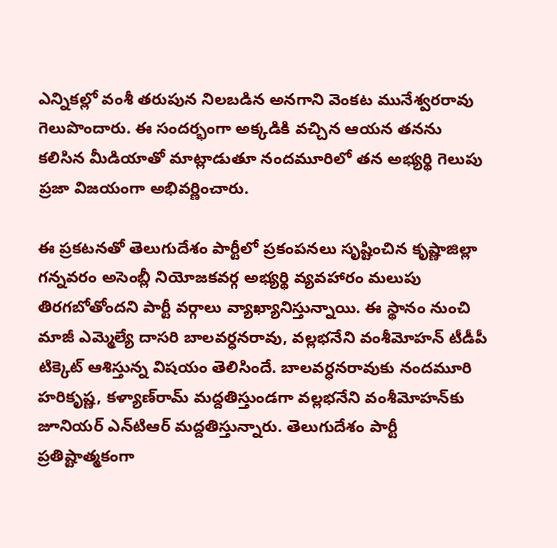ఎన్నికల్లో వంశీ తరుపున నిలబడిన అనగాని వెంకట మునేశ్వరరావు గెలుపొందారు. ఈ సందర్భంగా అక్కడికి వచ్చిన ఆయన తనను కలిసిన మీడియాతో మాట్లాడుతూ నందమూరిలో తన అభ్యర్థి గెలుపు ప్రజా విజయంగా అభివర్ణించారు.

ఈ ప్రకటనతో తెలుగుదేశం పార్టీలో ప్రకంపనలు సృష్టించిన కృష్ణాజిల్లా గన్నవరం అసెంబ్లీ నియోజకవర్గ అభ్యర్థి వ్యవహారం మలుపు తిరగబోతోందని పార్టీ వర్గాలు వ్యాఖ్యానిస్తున్నాయి. ఈ స్థానం నుంచి మాజీ ఎమ్మెల్యే దాసరి బాలవర్ధనరావు, వల్లభనేని వంశీమోహన్‌ టీడీపీ టిక్కెట్‌ ఆశిస్తున్న విషయం తెలిసిందే. బాలవర్ధనరావుకు నందమూరి హరికృష్ణ, కళ్యాణ్‌రామ్‌ మద్దతిస్తుండగా వల్లభనేని వంశీమోహన్‌కు జూనియర్‌ ఎన్‌టిఆర్‌ మద్దతిస్తున్నారు. తెలుగుదేశం పార్టీ ప్రతిష్టాత్మకంగా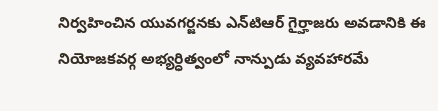నిర్వహించిన యువగర్జనకు ఎన్‌టిఆర్‌ గైర్హాజరు అవడానికి ఈ నియోజకవర్గ అభ్యర్ధిత్వంలో నాన్పుడు వ్యవహారమే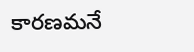కారణమనే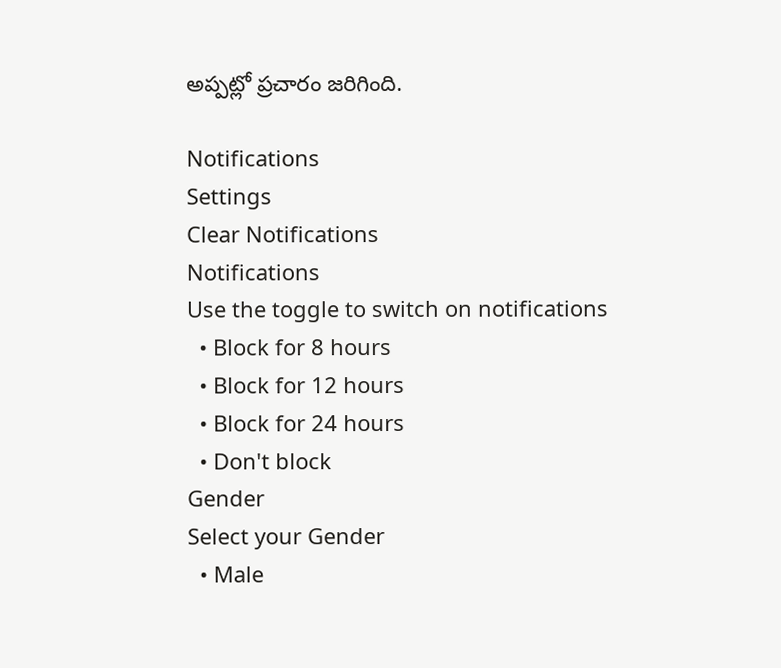అప్పట్లో ప్రచారం జరిగింది.

Notifications
Settings
Clear Notifications
Notifications
Use the toggle to switch on notifications
  • Block for 8 hours
  • Block for 12 hours
  • Block for 24 hours
  • Don't block
Gender
Select your Gender
  • Male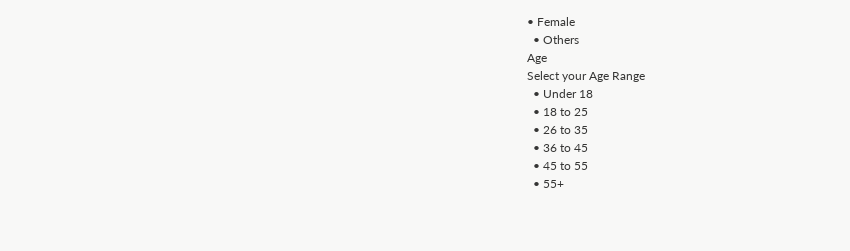• Female
  • Others
Age
Select your Age Range
  • Under 18
  • 18 to 25
  • 26 to 35
  • 36 to 45
  • 45 to 55
  • 55+